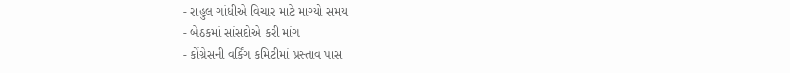- રાહુલ ગાંધીએ વિચાર માટે માગ્યો સમય
- બેઠકમાં સાંસદોએ કરી માંગ
- કોંગ્રેસની વર્કિંગ કમિટીમાં પ્રસ્તાવ પાસ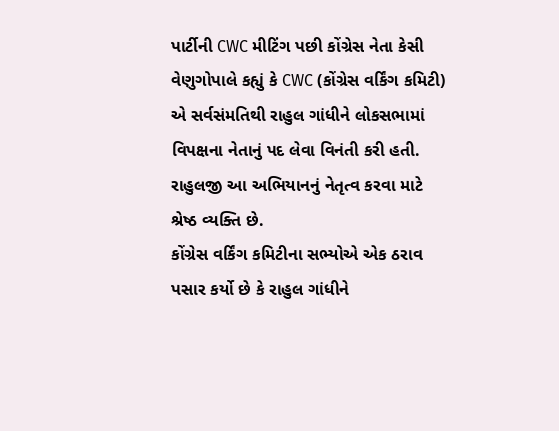પાર્ટીની CWC મીટિંગ પછી કોંગ્રેસ નેતા કેસી વેણુગોપાલે કહ્યું કે CWC (કોંગ્રેસ વર્કિંગ કમિટી) એ સર્વસંમતિથી રાહુલ ગાંધીને લોકસભામાં વિપક્ષના નેતાનું પદ લેવા વિનંતી કરી હતી. રાહુલજી આ અભિયાનનું નેતૃત્વ કરવા માટે શ્રેષ્ઠ વ્યક્તિ છે.
કોંગ્રેસ વર્કિંગ કમિટીના સભ્યોએ એક ઠરાવ પસાર કર્યો છે કે રાહુલ ગાંધીને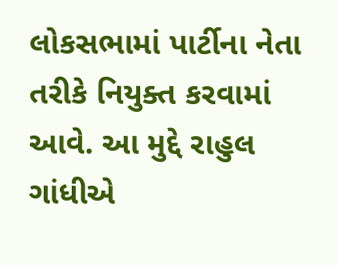લોકસભામાં પાર્ટીના નેતા તરીકે નિયુક્ત કરવામાં આવે. આ મુદ્દે રાહુલ ગાંધીએ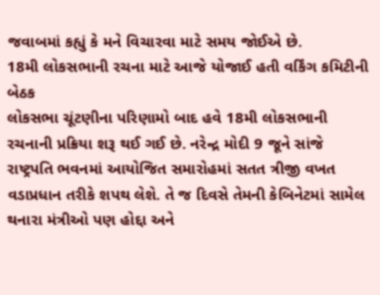જવાબમાં કહ્યું કે મને વિચારવા માટે સમય જોઈએ છે.
18મી લોકસભાની રચના માટે આજે યોજાઈ હતી વર્કિંગ કમિટીની બેઠક
લોકસભા ચૂંટણીના પરિણામો બાદ હવે 18મી લોકસભાની રચનાની પ્રક્રિયા શરૂ થઈ ગઈ છે. નરેન્દ્ર મોદી 9 જૂને સાંજે રાષ્ટ્રપતિ ભવનમાં આયોજિત સમારોહમાં સતત ત્રીજી વખત વડાપ્રધાન તરીકે શપથ લેશે. તે જ દિવસે તેમની કેબિનેટમાં સામેલ થનારા મંત્રીઓ પણ હોદ્દા અને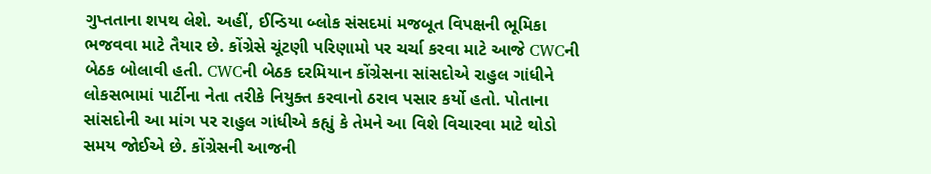ગુપ્તતાના શપથ લેશે. અહીં, ઈન્ડિયા બ્લોક સંસદમાં મજબૂત વિપક્ષની ભૂમિકા ભજવવા માટે તૈયાર છે. કોંગ્રેસે ચૂંટણી પરિણામો પર ચર્ચા કરવા માટે આજે CWCની બેઠક બોલાવી હતી. CWCની બેઠક દરમિયાન કોંગ્રેસના સાંસદોએ રાહુલ ગાંધીને લોકસભામાં પાર્ટીના નેતા તરીકે નિયુક્ત કરવાનો ઠરાવ પસાર કર્યો હતો. પોતાના સાંસદોની આ માંગ પર રાહુલ ગાંધીએ કહ્યું કે તેમને આ વિશે વિચારવા માટે થોડો સમય જોઈએ છે. કોંગ્રેસની આજની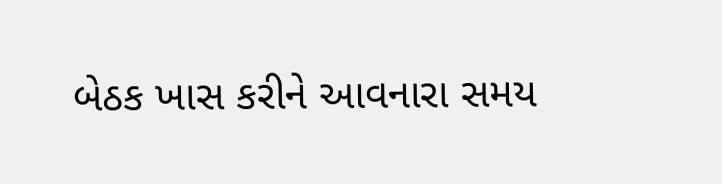બેઠક ખાસ કરીને આવનારા સમય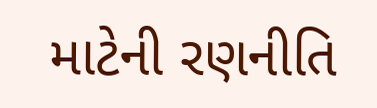માટેની રણનીતિ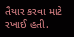તૈયાર કરવા માટે રખાઈ હતી.